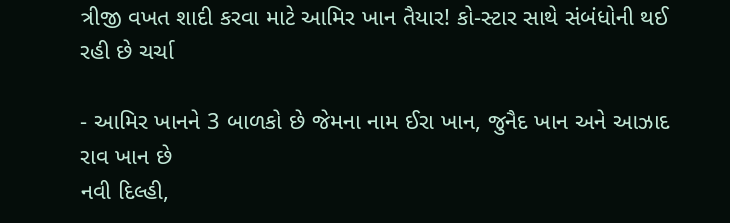ત્રીજી વખત શાદી કરવા માટે આમિર ખાન તૈયાર! કો-સ્ટાર સાથે સંબંધોની થઈ રહી છે ચર્ચા

- આમિર ખાનને 3 બાળકો છે જેમના નામ ઈરા ખાન, જુનૈદ ખાન અને આઝાદ રાવ ખાન છે
નવી દિલ્હી,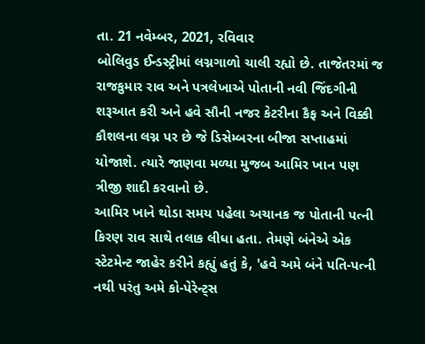તા. 21 નવેમ્બર, 2021, રવિવાર
બોલિવુડ ઈન્ડસ્ટ્રીમાં લગ્નગાળો ચાલી રહ્યો છે. તાજેતરમાં જ રાજકુમાર રાવ અને પત્રલેખાએ પોતાની નવી જિંદગીની શરૂઆત કરી અને હવે સૌની નજર કેટરીના કૈફ અને વિક્કી કૌશલના લગ્ન પર છે જે ડિસેમ્બરના બીજા સપ્તાહમાં યોજાશે. ત્યારે જાણવા મળ્યા મુજબ આમિર ખાન પણ ત્રીજી શાદી કરવાનો છે.
આમિર ખાને થોડા સમય પહેલા અચાનક જ પોતાની પત્ની કિરણ રાવ સાથે તલાક લીધા હતા. તેમણે બંનેએ એક સ્ટેટમેન્ટ જાહેર કરીને કહ્યું હતું કે, 'હવે અમે બંને પતિ-પત્ની નથી પરંતુ અમે કો-પેરેન્ટ્સ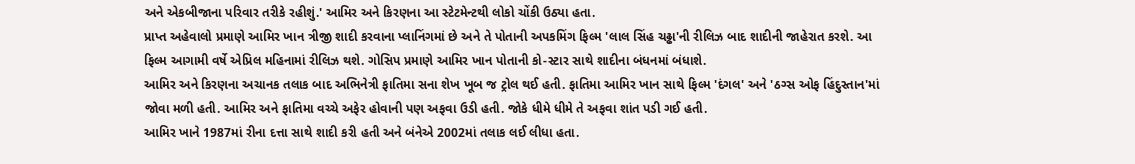અને એકબીજાના પરિવાર તરીકે રહીશું.' આમિર અને કિરણના આ સ્ટેટમેન્ટથી લોકો ચોંકી ઉઠ્યા હતા.
પ્રાપ્ત અહેવાલો પ્રમાણે આમિર ખાન ત્રીજી શાદી કરવાના પ્લાનિંગમાં છે અને તે પોતાની અપકમિંગ ફિલ્મ 'લાલ સિંહ ચઢ્ઢા'ની રીલિઝ બાદ શાદીની જાહેરાત કરશે. આ ફિલ્મ આગામી વર્ષે એપ્રિલ મહિનામાં રીલિઝ થશે. ગોસિપ પ્રમાણે આમિર ખાન પોતાની કો-સ્ટાર સાથે શાદીના બંધનમાં બંધાશે.
આમિર અને કિરણના અચાનક તલાક બાદ અભિનેત્રી ફાતિમા સના શેખ ખૂબ જ ટ્રોલ થઈ હતી. ફાતિમા આમિર ખાન સાથે ફિલ્મ 'દંગલ' અને 'ઠગ્સ ઓફ હિંદુસ્તાન'માં જોવા મળી હતી. આમિર અને ફાતિમા વચ્ચે અફેર હોવાની પણ અફવા ઉડી હતી. જોકે ધીમે ધીમે તે અફવા શાંત પડી ગઈ હતી.
આમિર ખાને 1987માં રીના દત્તા સાથે શાદી કરી હતી અને બંનેએ 2002માં તલાક લઈ લીધા હતા.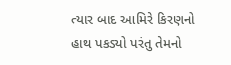ત્યાર બાદ આમિરે કિરણનો હાથ પકડ્યો પરંતુ તેમનો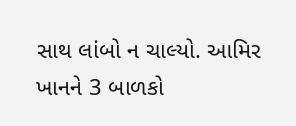સાથ લાંબો ન ચાલ્યો. આમિર ખાનને 3 બાળકો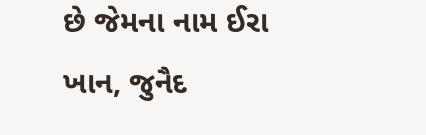છે જેમના નામ ઈરા ખાન, જુનૈદ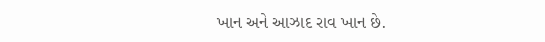ખાન અને આઝાદ રાવ ખાન છે.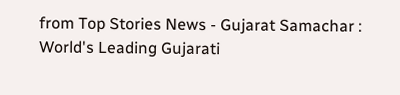from Top Stories News - Gujarat Samachar : World's Leading Gujarati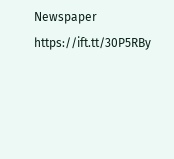Newspaper https://ift.tt/30P5RBy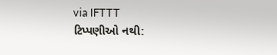via IFTTT
ટિપ્પણીઓ નથી: